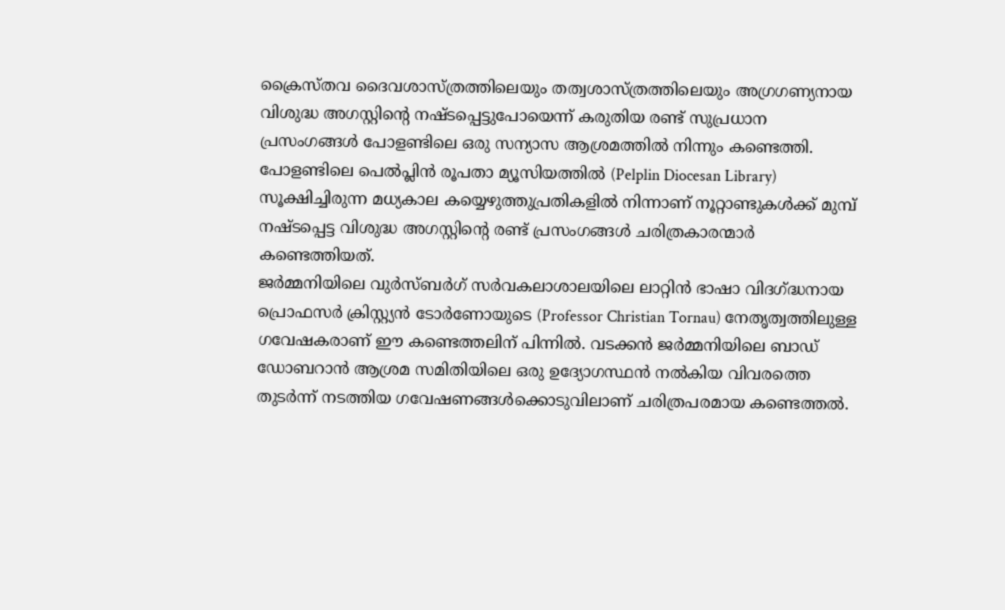ക്രൈസ്തവ ദൈവശാസ്ത്രത്തിലെയും തത്വശാസ്ത്രത്തിലെയും അഗ്രഗണ്യനായ വിശുദ്ധ അഗസ്റ്റിന്റെ നഷ്ടപ്പെട്ടുപോയെന്ന് കരുതിയ രണ്ട് സുപ്രധാന പ്രസംഗങ്ങൾ പോളണ്ടിലെ ഒരു സന്യാസ ആശ്രമത്തിൽ നിന്നും കണ്ടെത്തി. പോളണ്ടിലെ പെൽപ്ലിൻ രൂപതാ മ്യൂസിയത്തിൽ (Pelplin Diocesan Library) സൂക്ഷിച്ചിരുന്ന മധ്യകാല കയ്യെഴുത്തുപ്രതികളിൽ നിന്നാണ് നൂറ്റാണ്ടുകൾക്ക് മുമ്പ് നഷ്ടപ്പെട്ട വിശുദ്ധ അഗസ്റ്റിന്റെ രണ്ട് പ്രസംഗങ്ങൾ ചരിത്രകാരന്മാർ കണ്ടെത്തിയത്.
ജർമ്മനിയിലെ വുർസ്ബർഗ് സർവകലാശാലയിലെ ലാറ്റിൻ ഭാഷാ വിദഗ്ദ്ധനായ പ്രൊഫസർ ക്രിസ്റ്റ്യൻ ടോർണോയുടെ (Professor Christian Tornau) നേതൃത്വത്തിലുള്ള ഗവേഷകരാണ് ഈ കണ്ടെത്തലിന് പിന്നിൽ. വടക്കൻ ജർമ്മനിയിലെ ബാഡ് ഡോബറാൻ ആശ്രമ സമിതിയിലെ ഒരു ഉദ്യോഗസ്ഥൻ നൽകിയ വിവരത്തെ തുടർന്ന് നടത്തിയ ഗവേഷണങ്ങൾക്കൊടുവിലാണ് ചരിത്രപരമായ കണ്ടെത്തൽ.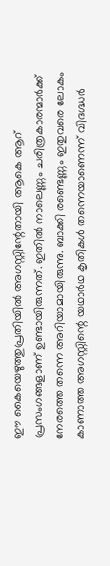ഈ കൈയെഴുത്തുപ്രതിയിൽ അഗസ്റ്റിന്റേതായി ആകെ ആറ് പ്രസംഗങ്ങളാണ് ഉണ്ടായിരുന്നത്. ഇതിൽ നാലെണ്ണം ചരിത്രകാരന്മാർക്ക് നേരത്തെ തന്നെ അറിയാമായിരുന്നു. ബാക്കി രണ്ടെണ്ണം ഇതുവരെ ലോകം കാണാത്ത അഗസ്റ്റിന്റെ യഥാർഥ കൃതികൾ തന്നെയാണെന്ന് വിദഗ്ദ്ധർ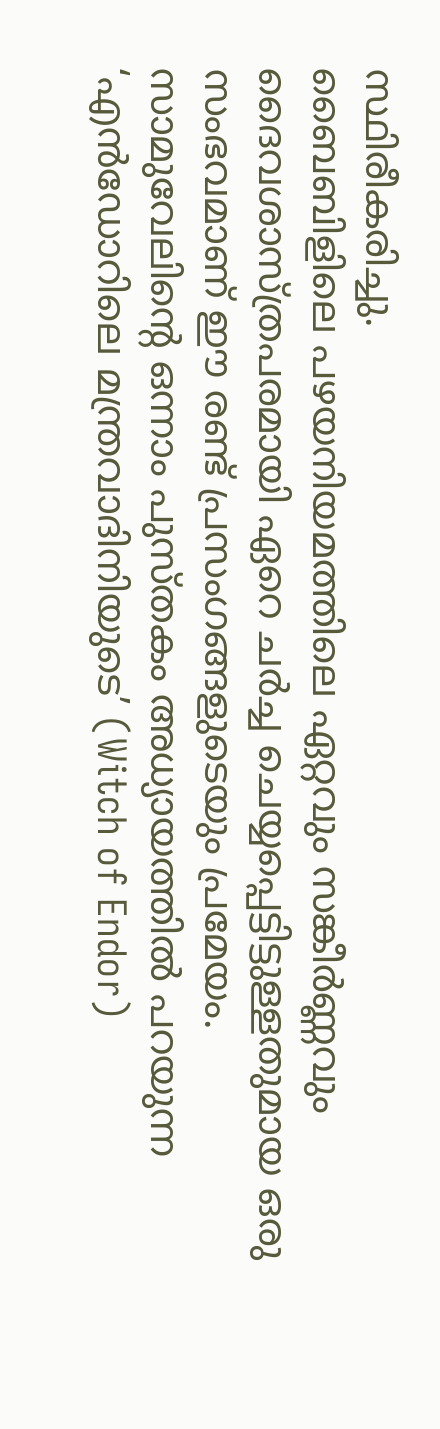സ്ഥിരീകരിച്ചു.
ബൈബിളിലെ പഴയനിയമത്തിലെ ഏറ്റവും സങ്കീർണ്ണവും ദൈവശാസ്ത്രപരമായി ഏറെ ചർച്ച ചെയ്യപ്പെട്ടിട്ടുള്ളതുമായ ഒരു സംഭവമാണ് ഈ രണ്ട് പ്രസംഗങ്ങളുടെയും പ്രമേയം. സാമുവേലിന്റെ ഒന്നാം പുസ്തകം അധ്യായത്തിൽ പറയുന്ന ‘എൻഡോറിലെ മന്ത്രവാദിനിയുടെ’ (Witch of Endor)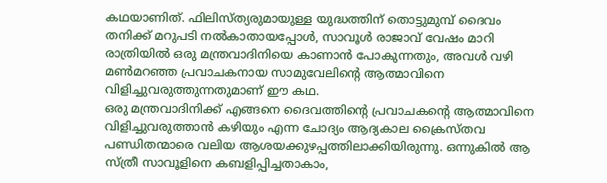കഥയാണിത്. ഫിലിസ്ത്യരുമായുള്ള യുദ്ധത്തിന് തൊട്ടുമുമ്പ് ദൈവം തനിക്ക് മറുപടി നൽകാതായപ്പോൾ, സാവൂൾ രാജാവ് വേഷം മാറി രാത്രിയിൽ ഒരു മന്ത്രവാദിനിയെ കാണാൻ പോകുന്നതും, അവൾ വഴി മൺമറഞ്ഞ പ്രവാചകനായ സാമുവേലിന്റെ ആത്മാവിനെ വിളിച്ചുവരുത്തുന്നതുമാണ് ഈ കഥ.
ഒരു മന്ത്രവാദിനിക്ക് എങ്ങനെ ദൈവത്തിന്റെ പ്രവാചകന്റെ ആത്മാവിനെ വിളിച്ചുവരുത്താൻ കഴിയും എന്ന ചോദ്യം ആദ്യകാല ക്രൈസ്തവ പണ്ഡിതന്മാരെ വലിയ ആശയക്കുഴപ്പത്തിലാക്കിയിരുന്നു. ഒന്നുകിൽ ആ സ്ത്രീ സാവൂളിനെ കബളിപ്പിച്ചതാകാം,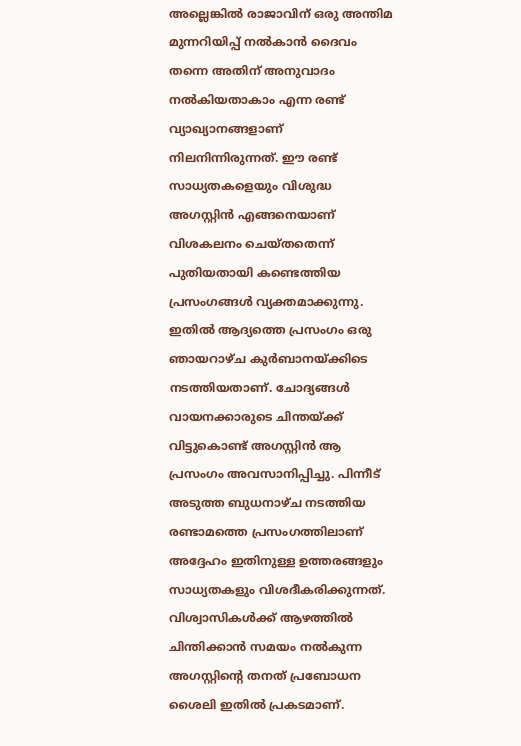അല്ലെങ്കിൽ രാജാവിന് ഒരു അന്തിമ മുന്നറിയിപ്പ് നൽകാൻ ദൈവം തന്നെ അതിന് അനുവാദം നൽകിയതാകാം എന്ന രണ്ട് വ്യാഖ്യാനങ്ങളാണ് നിലനിന്നിരുന്നത്. ഈ രണ്ട് സാധ്യതകളെയും വിശുദ്ധ അഗസ്റ്റിൻ എങ്ങനെയാണ് വിശകലനം ചെയ്തതെന്ന് പുതിയതായി കണ്ടെത്തിയ പ്രസംഗങ്ങൾ വ്യക്തമാക്കുന്നു.
ഇതിൽ ആദ്യത്തെ പ്രസംഗം ഒരു ഞായറാഴ്ച കുർബാനയ്ക്കിടെ നടത്തിയതാണ്. ചോദ്യങ്ങൾ വായനക്കാരുടെ ചിന്തയ്ക്ക് വിട്ടുകൊണ്ട് അഗസ്റ്റിൻ ആ പ്രസംഗം അവസാനിപ്പിച്ചു. പിന്നീട് അടുത്ത ബുധനാഴ്ച നടത്തിയ രണ്ടാമത്തെ പ്രസംഗത്തിലാണ് അദ്ദേഹം ഇതിനുള്ള ഉത്തരങ്ങളും സാധ്യതകളും വിശദീകരിക്കുന്നത്. വിശ്വാസികൾക്ക് ആഴത്തിൽ ചിന്തിക്കാൻ സമയം നൽകുന്ന അഗസ്റ്റിന്റെ തനത് പ്രബോധന ശൈലി ഇതിൽ പ്രകടമാണ്.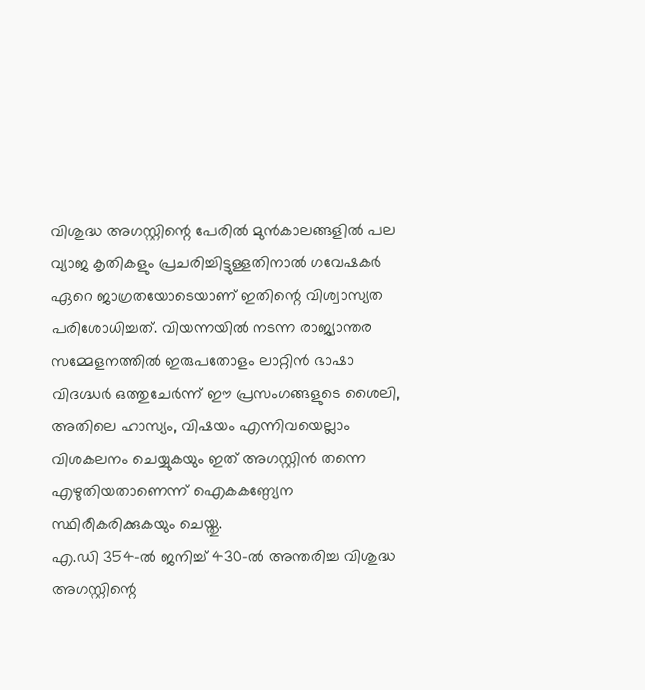വിശുദ്ധ അഗസ്റ്റിന്റെ പേരിൽ മുൻകാലങ്ങളിൽ പല വ്യാജ കൃതികളും പ്രചരിച്ചിട്ടുള്ളതിനാൽ ഗവേഷകർ ഏറെ ജാഗ്രതയോടെയാണ് ഇതിന്റെ വിശ്വാസ്യത പരിശോധിച്ചത്. വിയന്നയിൽ നടന്ന രാജ്യാന്തര സമ്മേളനത്തിൽ ഇരുപതോളം ലാറ്റിൻ ഭാഷാ വിദഗ്ദ്ധർ ഒത്തുചേർന്ന് ഈ പ്രസംഗങ്ങളുടെ ശൈലി, അതിലെ ഹാസ്യം, വിഷയം എന്നിവയെല്ലാം വിശകലനം ചെയ്യുകയും ഇത് അഗസ്റ്റിൻ തന്നെ എഴുതിയതാണെന്ന് ഐകകണ്ഠ്യേന സ്ഥിരീകരിക്കുകയും ചെയ്തു.
എ.ഡി 354-ൽ ജനിച്ച് 430-ൽ അന്തരിച്ച വിശുദ്ധ അഗസ്റ്റിന്റെ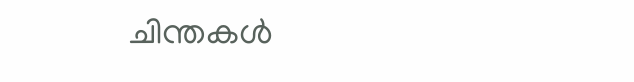ചിന്തകൾ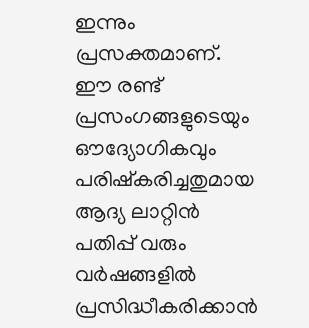ഇന്നും പ്രസക്തമാണ്. ഈ രണ്ട് പ്രസംഗങ്ങളുടെയും ഔദ്യോഗികവും പരിഷ്കരിച്ചതുമായ ആദ്യ ലാറ്റിൻ പതിപ്പ് വരും വർഷങ്ങളിൽ പ്രസിദ്ധീകരിക്കാൻ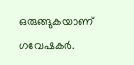ഒരുങ്ങുകയാണ് ഗവേഷകർ.